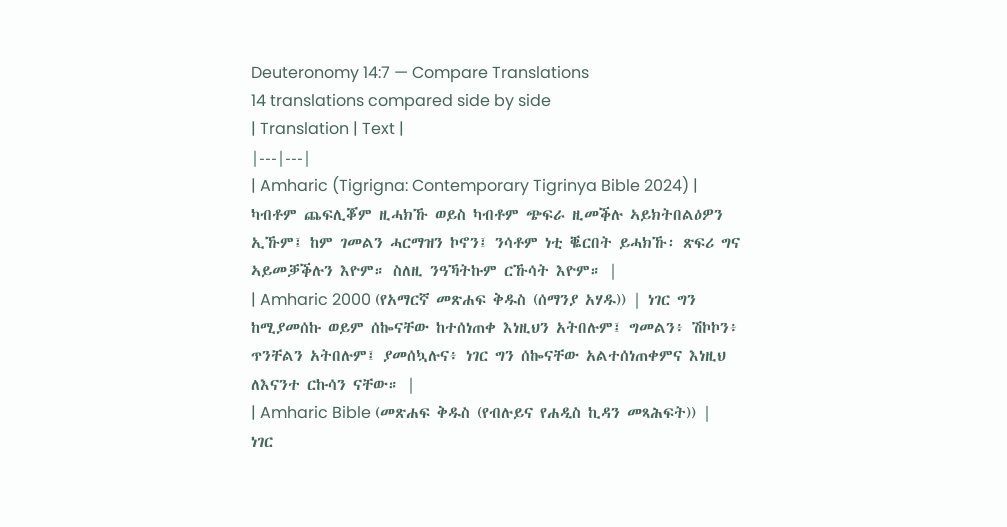Deuteronomy 14:7 — Compare Translations
14 translations compared side by side
| Translation | Text |
|---|---|
| Amharic (Tigrigna: Contemporary Tigrinya Bible 2024) | ካብቶም ጨፍሊቖም ዚሓክኹ ወይስ ካብቶም ጭፍራ ዚመቕሉ ኣይክትበልዕዎን ኢኹም፤ ከም ገመልን ሓርማዝን ኮኖን፤ ንሳቶም ነቲ ቘርበት ይሓክኹ፡ ጽፍሪ ግና ኣይመቓቕሉን እዮም። ስለዚ ንዓኻትኩም ርኹሳት እዮም። |
| Amharic 2000 (የአማርኛ መጽሐፍ ቅዱስ (ሰማንያ አሃዱ)) | ነገር ግን ከሚያመሰኩ ወይም ሰኰናቸው ከተሰነጠቀ እነዚህን አትበሉም፤ ግመልን፥ ሽኮኮን፥ ጥንቸልን አትበሉም፤ ያመሰኳሉና፥ ነገር ግን ሰኰናቸው አልተሰነጠቀምና እነዚህ ለእናንተ ርኩሳን ናቸው። |
| Amharic Bible (መጽሐፍ ቅዱስ (የብሉይና የሐዲስ ኪዳን መጻሕፍት)) | ነገር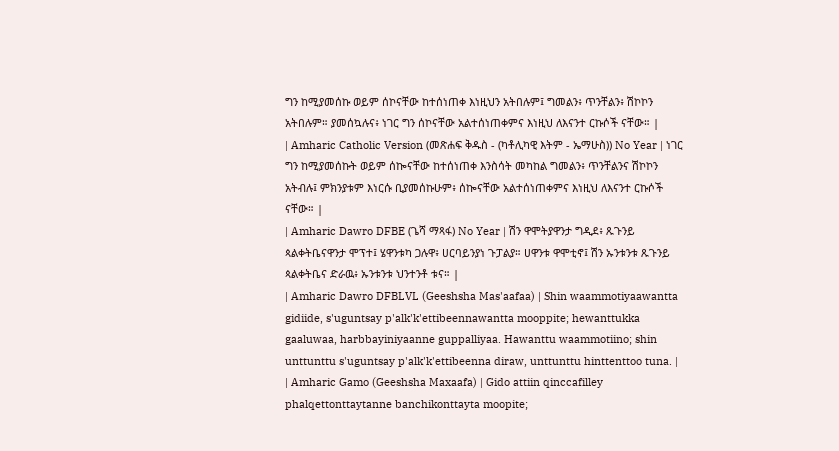ግን ከሚያመሰኩ ወይም ሰኮናቸው ከተሰነጠቀ እነዚህን አትበሉም፤ ግመልን፥ ጥንቸልን፥ ሽኮኮን አትበሉም። ያመሰኳሉና፥ ነገር ግን ሰኮናቸው አልተሰነጠቀምና እነዚህ ለእናንተ ርኩሶች ናቸው። |
| Amharic Catholic Version (መጽሐፍ ቅዱስ - (ካቶሊካዊ እትም - ኤማሁስ)) No Year | ነገር ግን ከሚያመሰኩት ወይም ሰኰናቸው ከተሰነጠቀ እንስሳት መካከል ግመልን፥ ጥንቸልንና ሽኮኮን አትብሉ፤ ምክንያቱም እነርሱ ቢያመሰኩሁም፥ ሰኰናቸው አልተሰነጠቀምና እነዚህ ለእናንተ ርኩሶች ናቸው። |
| Amharic Dawro DFBE (ጌሻ ማጻፋ) No Year | ሽን ዋሞትያዋንታ ግዲደ፥ ጹጉንይ ጳልቀትቤናዋንታ ሞፕተ፤ ሄዋንቱካ ጋሉዋ፥ ሀርባይንያነ ጉፓልያ። ሀዋንቱ ዋሞቲኖ፤ ሽን ኡንቱንቱ ጹጉንይ ጳልቀትቤና ድራዉ፥ ኡንቱንቱ ህንተንቶ ቱና። |
| Amharic Dawro DFBLVL (Geeshsha Mas'aafaa) | Shin waammotiyaawantta gidiide, s'uguntsay p'alk'k'ettibeennawantta mooppite; hewanttukka gaaluwaa, harbbayiniyaanne guppalliyaa. Hawanttu waammotiino; shin unttunttu s'uguntsay p'alk'k'ettibeenna diraw, unttunttu hinttenttoo tuna. |
| Amharic Gamo (Geeshsha Maxaafa) | Gido attiin qinccafilley phalqettonttaytanne banchikonttayta moopite;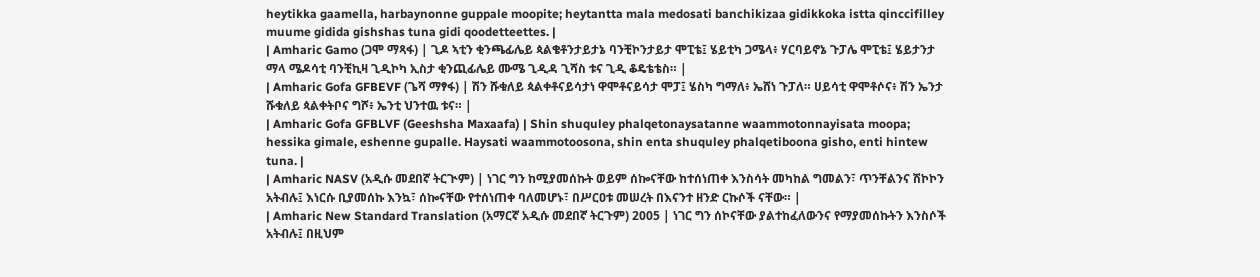heytikka gaamella, harbaynonne guppale moopite; heytantta mala medosati banchikizaa gidikkoka istta qinccifilley muume gidida gishshas tuna gidi qoodetteettes. |
| Amharic Gamo (ጋሞ ማጻፋ) | ጊዶ ኣቲን ቂንጫፊሌይ ጳልቄቶንታይታኔ ባንቺኮንታይታ ሞፒቴ፤ ሄይቲካ ጋሜላ፥ ሃርባይኖኔ ጉፓሌ ሞፒቴ፤ ሄይታንታ ማላ ሜዶሳቲ ባንቺኪዛ ጊዲኮካ ኢስታ ቂንጪፊሌይ ሙሜ ጊዲዳ ጊሻስ ቱና ጊዲ ቆዴቴቴስ። |
| Amharic Gofa GFBEVF (ጌሻ ማፃፋ) | ሽን ሹቁለይ ጳልቀቶናይሳታነ ዋሞቶናይሳታ ሞፓ፤ ሄስካ ግማለ፥ ኤሸነ ጉፓለ። ሀይሳቲ ዋሞቶሶና፥ ሽን ኤንታ ሹቁለይ ጳልቀትቦና ግሾ፥ ኤንቲ ህንተዉ ቱና። |
| Amharic Gofa GFBLVF (Geeshsha Maxaafa) | Shin shuquley phalqetonaysatanne waammotonnayisata moopa; hessika gimale, eshenne gupalle. Haysati waammotoosona, shin enta shuquley phalqetiboona gisho, enti hintew tuna. |
| Amharic NASV (አዲሱ መደበኛ ትርጒም) | ነገር ግን ከሚያመሰኩት ወይም ሰኰናቸው ከተሰነጠቀ እንስሳት መካከል ግመልን፣ ጥንቸልንና ሽኮኮን አትብሉ፤ እነርሱ ቢያመሰኩ እንኳ፣ ሰኰናቸው የተሰነጠቀ ባለመሆኑ፣ በሥርዐቱ መሠረት በእናንተ ዘንድ ርኩሶች ናቸው። |
| Amharic New Standard Translation (አማርኛ አዲሱ መደበኛ ትርጉም) 2005 | ነገር ግን ሰኮናቸው ያልተከፈለውንና የማያመሰኩትን እንስሶች አትብሉ፤ በዚህም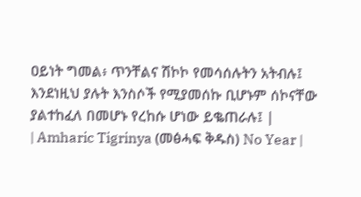ዐይነት ግመል፥ ጥንቸልና ሽኮኮ የመሳሰሉትን አትብሉ፤ እንደነዚህ ያሉት እንስሶች የሚያመሰኩ ቢሆኑም ሰኮናቸው ያልተከፈለ በመሆኑ የረከሱ ሆነው ይቈጠራሉ፤ |
| Amharic Tigrinya (መፅሓፍ ቅዱስ) No Year |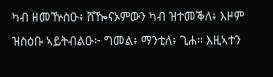ካብ ዘመዅስዑ፥ ሸዀናኦምውን ካብ ዝተመቕለ፥ እዞም ዝስዕቡ ኣይትብልዑ፦ ግመል፥ ማንቲለ፥ ጊሐ። እዚኣተን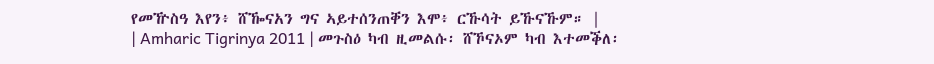የመዅስዓ እየን፥ ሸዀናአን ግና ኣይተሰንጠቐን እሞ፥ ርኹሳት ይኹናኹም። |
| Amharic Tigrinya 2011 | መጉስዕ ካብ ዚመልሱ፡ ሸኾናኦም ካብ እተመቕለ፡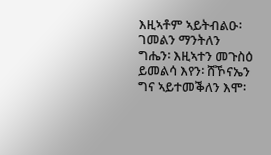እዚኣቶም ኣይትብልዑ፡ ገመልን ማንትለን ግሔን፡ እዚኣተን መጉስዕ ይመልሳ እየን፡ ሸኾናኤን ግና ኣይተመቕለን እሞ፡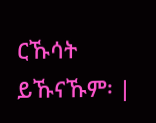ርኹሳት ይኹናኹም፡ |